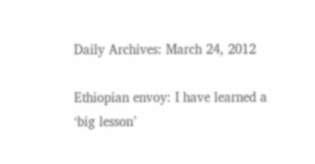Daily Archives: March 24, 2012

Ethiopian envoy: I have learned a ‘big lesson’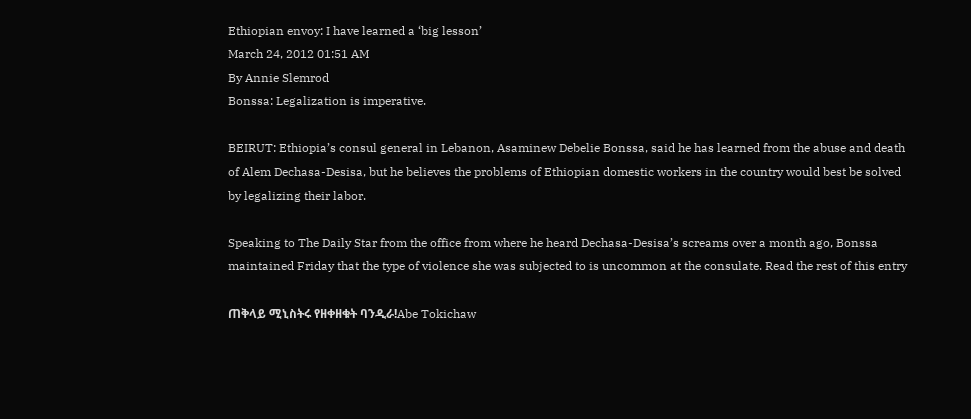Ethiopian envoy: I have learned a ‘big lesson’
March 24, 2012 01:51 AM
By Annie Slemrod
Bonssa: Legalization is imperative.

BEIRUT: Ethiopia’s consul general in Lebanon, Asaminew Debelie Bonssa, said he has learned from the abuse and death of Alem Dechasa-Desisa, but he believes the problems of Ethiopian domestic workers in the country would best be solved by legalizing their labor.

Speaking to The Daily Star from the office from where he heard Dechasa-Desisa’s screams over a month ago, Bonssa maintained Friday that the type of violence she was subjected to is uncommon at the consulate. Read the rest of this entry

ጠቅላይ ሚኒስትሩ የዘቀዘቁት ባንዲራ!Abe Tokichaw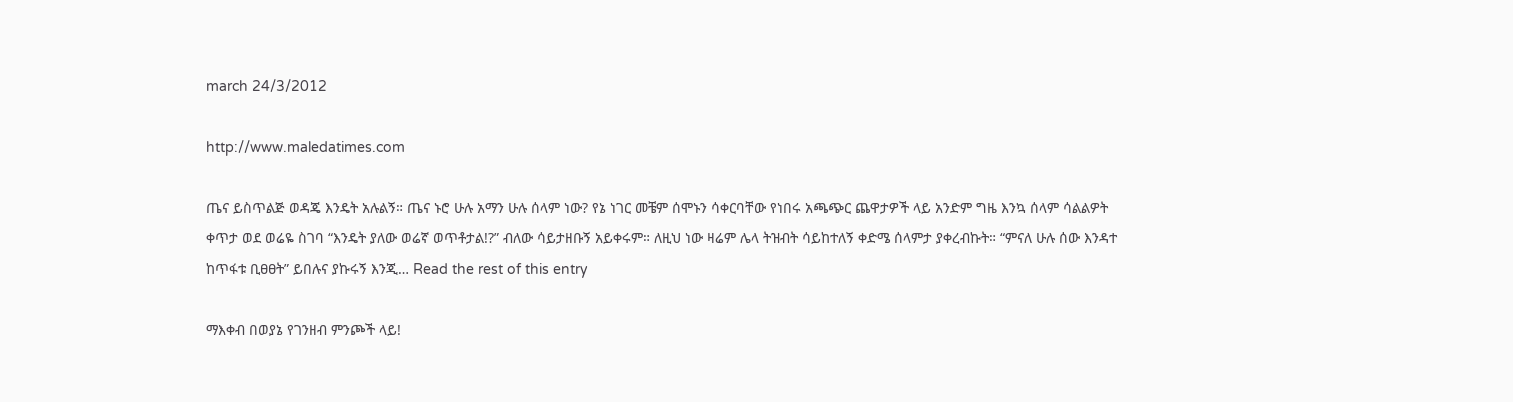march 24/3/2012

http://www.maledatimes.com

ጤና ይስጥልጅ ወዳጄ እንዴት አሉልኝ። ጤና ኑሮ ሁሉ አማን ሁሉ ሰላም ነው? የኔ ነገር መቼም ሰሞኑን ሳቀርባቸው የነበሩ አጫጭር ጨዋታዎች ላይ አንድም ግዜ እንኳ ሰላም ሳልልዎት ቀጥታ ወደ ወሬዬ ስገባ “እንዴት ያለው ወሬኛ ወጥቶታል!?” ብለው ሳይታዘቡኝ አይቀሩም። ለዚህ ነው ዛሬም ሌላ ትዝብት ሳይከተለኝ ቀድሜ ሰላምታ ያቀረብኩት። “ምናለ ሁሉ ሰው እንዳተ ከጥፋቱ ቢፀፀት” ይበሉና ያኩሩኝ እንጂ… Read the rest of this entry

ማእቀብ በወያኔ የገንዘብ ምንጮች ላይ!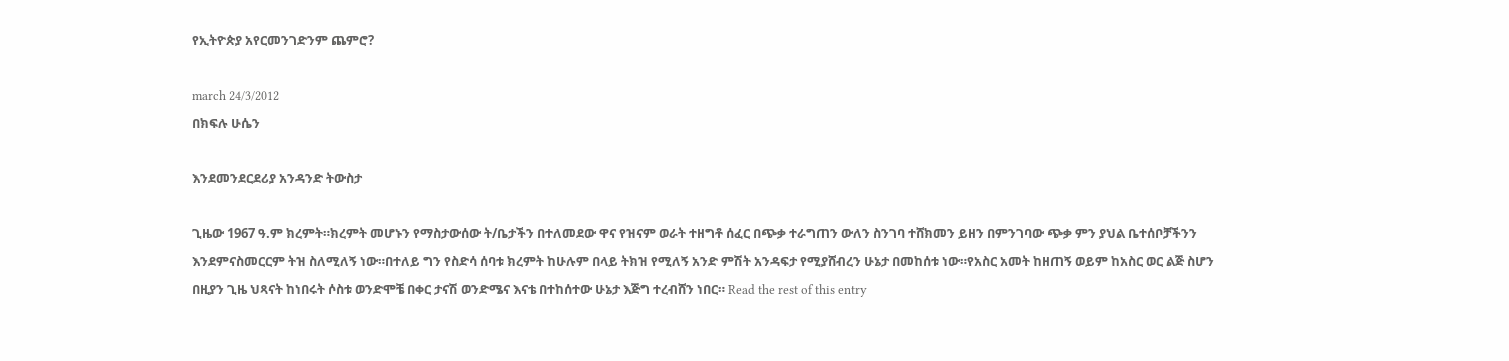የኢትዮጵያ አየርመንገድንም ጨምሮ?

march 24/3/2012
በክፍሉ ሁሴን

እንደመንደርደሪያ አንዳንድ ትውስታ

ጊዜው 1967 ዓ.ም ክረምት።ክረምት መሆኑን የማስታውሰው ት/ቤታችን በተለመደው ዋና የዝናም ወራት ተዘግቶ ሰፈር በጭቃ ተራግጠን ውለን ስንገባ ተሸክመን ይዘን በምንገባው ጭቃ ምን ያህል ቤተሰቦቻችንን እንደምናስመርርም ትዝ ስለሚለኝ ነው።በተለይ ግን የስድሳ ሰባቱ ክረምት ከሁሉም በላይ ትክዝ የሚለኝ አንድ ምሽት አንዳፍታ የሚያሸብረን ሁኔታ በመከሰቱ ነው።የአስር አመት ከዘጠኝ ወይም ከአስር ወር ልጅ ስሆን በዚያን ጊዜ ህጻናት ከነበሩት ሶስቱ ወንድሞቼ በቀር ታናሽ ወንድሜና እናቴ በተከሰተው ሁኔታ እጅግ ተረብሸን ነበር። Read the rest of this entry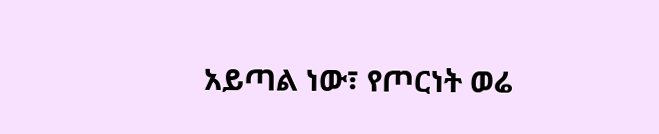አይጣል ነው፣ የጦርነት ወሬ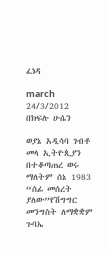ፈነዳ

march 24/3/2012
በክፍሉ ሁሴን

ወያኔ አዲሳባ ገብቶ መላ ኢትዮጲያን በተቆጣጠረ ወሩ ማለትም ሰኔ 1983 “ሰፊ መሰረት ያለው”የሽግግር መንግስት ለማቋቋም ጉባኤ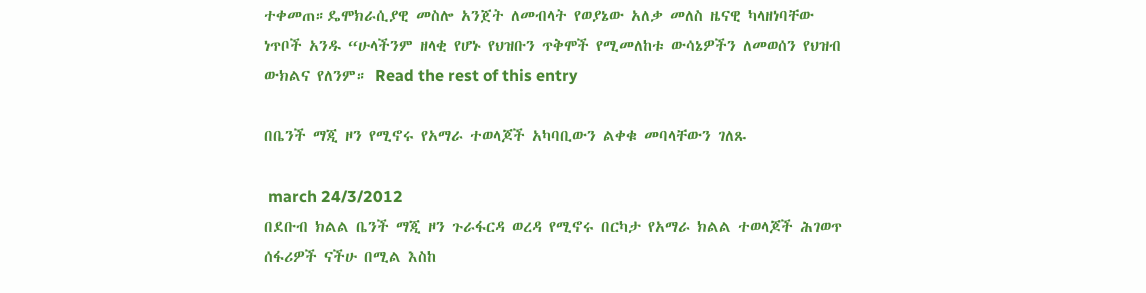ተቀመጠ።ዴሞክራሲያዊ መስሎ አንጀት ለመብላት የወያኔው አለቃ መለስ ዜናዊ ካላዘነባቸው ነጥቦች አንዱ “ሁላችንም ዘላቂ የሆኑ የህዝቡን ጥቅሞች የሚመለከቱ ውሳኔዎችን ለመወሰን የህዝብ ውክልና የለንም። Read the rest of this entry

በቤንች ማጂ ዞን የሚኖሩ የአማራ ተወላጆች አካባቢውን ልቀቁ መባላቸውን ገለጹ

 march 24/3/2012
በደቡብ ክልል ቤንች ማጂ ዞን ጉራፋርዳ ወረዳ የሚኖሩ በርካታ የአማራ ክልል ተወላጆች ሕገወጥ ሰፋሪዎች ናችሁ በሚል እስከ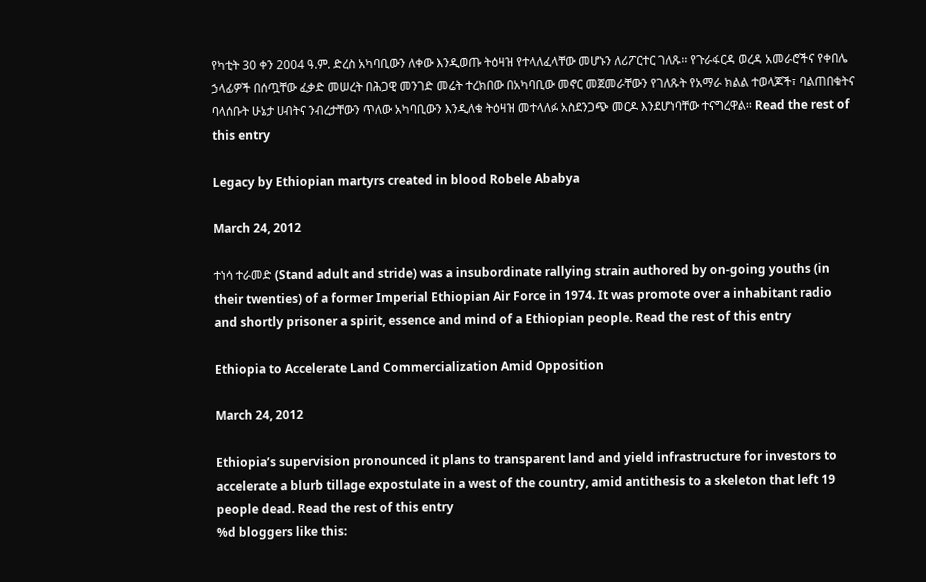የካቲት 30 ቀን 2004 ዓ.ም. ድረስ አካባቢውን ለቀው እንዲወጡ ትዕዛዝ የተላለፈላቸው መሆኑን ለሪፖርተር ገለጹ፡፡ የጉራፋርዳ ወረዳ አመራሮችና የቀበሌ ኃላፊዎች በሰጧቸው ፈቃድ መሠረት በሕጋዊ መንገድ መሬት ተረክበው በአካባቢው መኖር መጀመራቸውን የገለጹት የአማራ ክልል ተወላጆች፣ ባልጠበቁትና ባላሰቡት ሁኔታ ሀብትና ንብረታቸውን ጥለው አካባቢውን እንዲለቁ ትዕዛዝ መተላለፉ አስደንጋጭ መርዶ እንደሆነባቸው ተናግረዋል፡፡ Read the rest of this entry

Legacy by Ethiopian martyrs created in blood Robele Ababya

March 24, 2012

ተነሳ ተራመድ (Stand adult and stride) was a insubordinate rallying strain authored by on-going youths (in their twenties) of a former Imperial Ethiopian Air Force in 1974. It was promote over a inhabitant radio and shortly prisoner a spirit, essence and mind of a Ethiopian people. Read the rest of this entry

Ethiopia to Accelerate Land Commercialization Amid Opposition

March 24, 2012

Ethiopia’s supervision pronounced it plans to transparent land and yield infrastructure for investors to accelerate a blurb tillage expostulate in a west of the country, amid antithesis to a skeleton that left 19 people dead. Read the rest of this entry
%d bloggers like this: